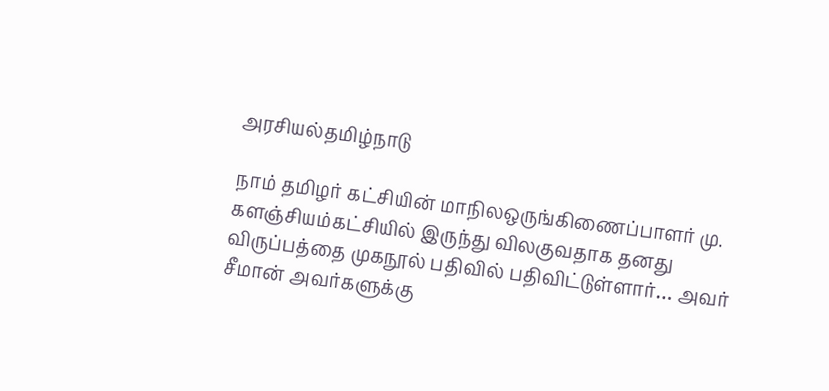அரசியல்தமிழ்நாடு

நாம் தமிழர் கட்சியின் மாநிலஒருங்கிணைப்பாளர் மு. களஞ்சியம்கட்சியில் இருந்து விலகுவதாக தனது விருப்பத்தை முகநூல் பதிவில் பதிவிட்டுள்ளார்… அவர் சீமான் அவர்களுக்கு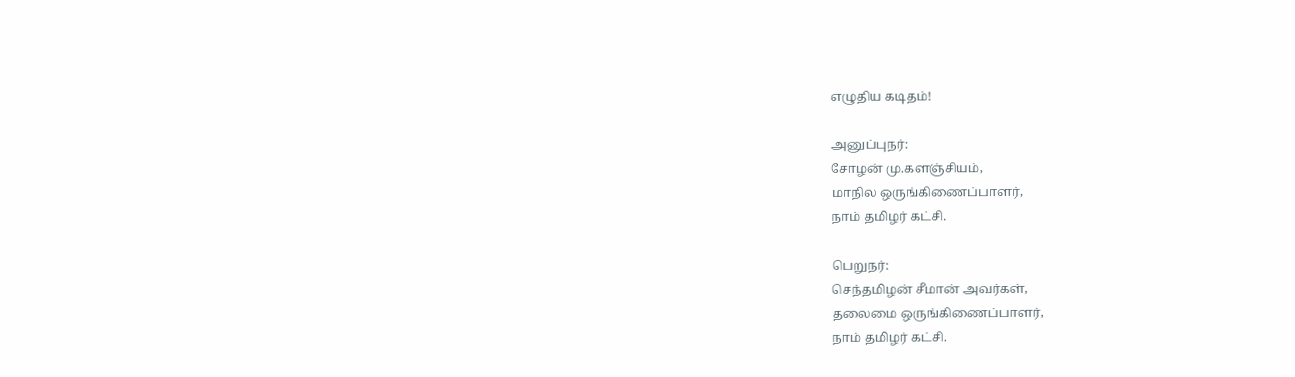எழுதிய கடிதம்!

அனுப்புநர்:
சோழன் மு.களஞ்சியம்,
மாநில ஒருங்கிணைப்பாளர்,
நாம் தமிழர் கட்சி.

பெறுநர்:
செந்தமிழன் சீமான் அவர்கள்,
தலைமை ஒருங்கிணைப்பாளர்,
நாம் தமிழர் கட்சி.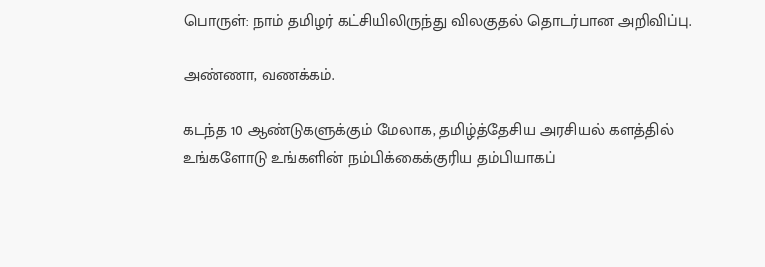பொருள்: நாம் தமிழர் கட்சியிலிருந்து விலகுதல் தொடர்பான அறிவிப்பு.

அண்ணா, வணக்கம்.

கடந்த 10 ஆண்டுகளுக்கும் மேலாக, தமிழ்த்தேசிய அரசியல் களத்தில் உங்களோடு உங்களின் நம்பிக்கைக்குரிய தம்பியாகப்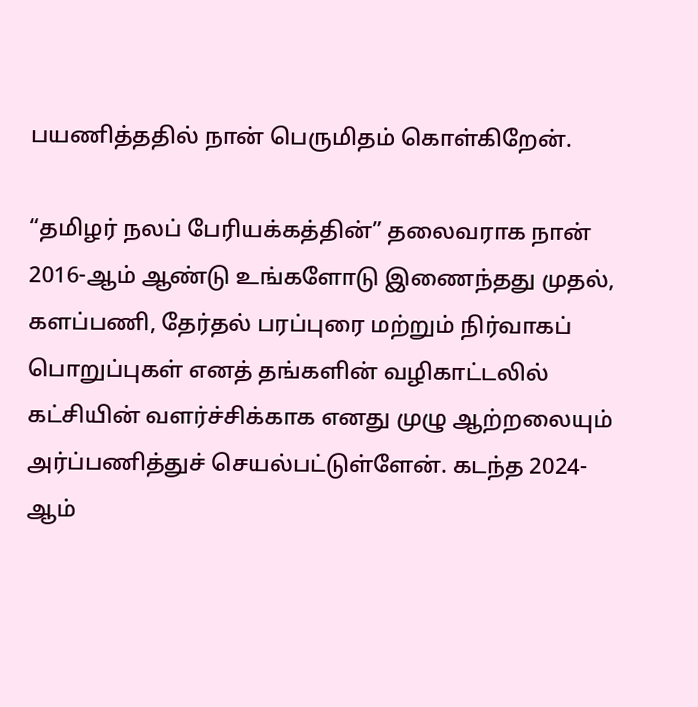பயணித்ததில் நான் பெருமிதம் கொள்கிறேன்.

“தமிழர் நலப் பேரியக்கத்தின்” தலைவராக நான் 2016-ஆம் ஆண்டு உங்களோடு இணைந்தது முதல், களப்பணி, தேர்தல் பரப்புரை மற்றும் நிர்வாகப் பொறுப்புகள் எனத் தங்களின் வழிகாட்டலில் கட்சியின் வளர்ச்சிக்காக எனது முழு ஆற்றலையும் அர்ப்பணித்துச் செயல்பட்டுள்ளேன். கடந்த 2024-ஆம்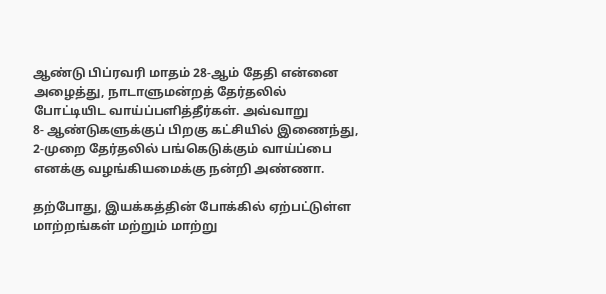ஆண்டு பிப்ரவரி மாதம் 28-ஆம் தேதி என்னை அழைத்து, நாடாளுமன்றத் தேர்தலில் போட்டியிட வாய்ப்பளித்தீர்கள். அவ்வாறு
8- ஆண்டுகளுக்குப் பிறகு கட்சியில் இணைந்து, 2-முறை தேர்தலில் பங்கெடுக்கும் வாய்ப்பை எனக்கு வழங்கியமைக்கு நன்றி அண்ணா.

தற்போது, இயக்கத்தின் போக்கில் ஏற்பட்டுள்ள மாற்றங்கள் மற்றும் மாற்று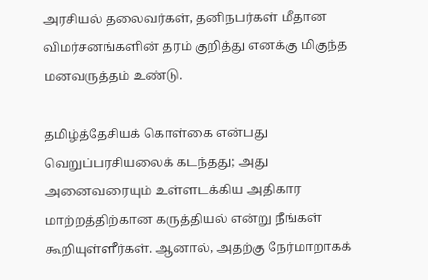அரசியல் தலைவர்கள், தனிநபர்கள் மீதான விமர்சனங்களின் தரம் குறித்து எனக்கு மிகுந்த மனவருத்தம் உண்டு.

தமிழ்த்தேசியக் கொள்கை என்பது வெறுப்பரசியலைக் கடந்தது; அது அனைவரையும் உள்ளடக்கிய அதிகார மாற்றத்திற்கான கருத்தியல் என்று நீங்கள் கூறியுள்ளீர்கள். ஆனால், அதற்கு நேர்மாறாகக்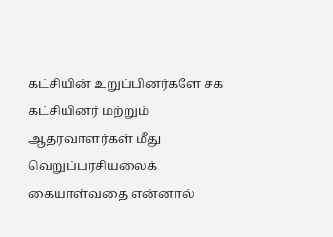கட்சியின் உறுப்பினர்களே சக கட்சியினர் மற்றும் ஆதரவாளர்கள் மீது வெறுப்பரசியலைக் கையாள்வதை என்னால்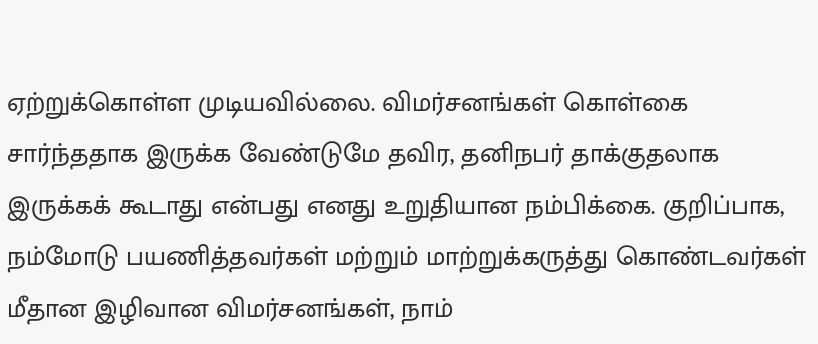ஏற்றுக்கொள்ள முடியவில்லை. விமர்சனங்கள் கொள்கை சார்ந்ததாக இருக்க வேண்டுமே தவிர, தனிநபர் தாக்குதலாக இருக்கக் கூடாது என்பது எனது உறுதியான நம்பிக்கை. குறிப்பாக, நம்மோடு பயணித்தவர்கள் மற்றும் மாற்றுக்கருத்து கொண்டவர்கள் மீதான இழிவான விமர்சனங்கள், நாம்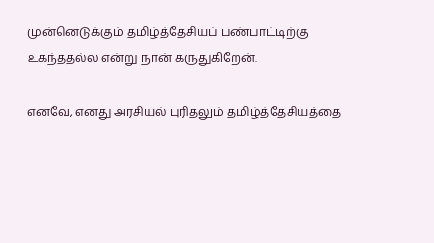முன்னெடுக்கும் தமிழ்த்தேசியப் பண்பாட்டிற்கு உகந்ததல்ல என்று நான் கருதுகிறேன்.

எனவே, எனது அரசியல் புரிதலும் தமிழ்த்தேசியத்தை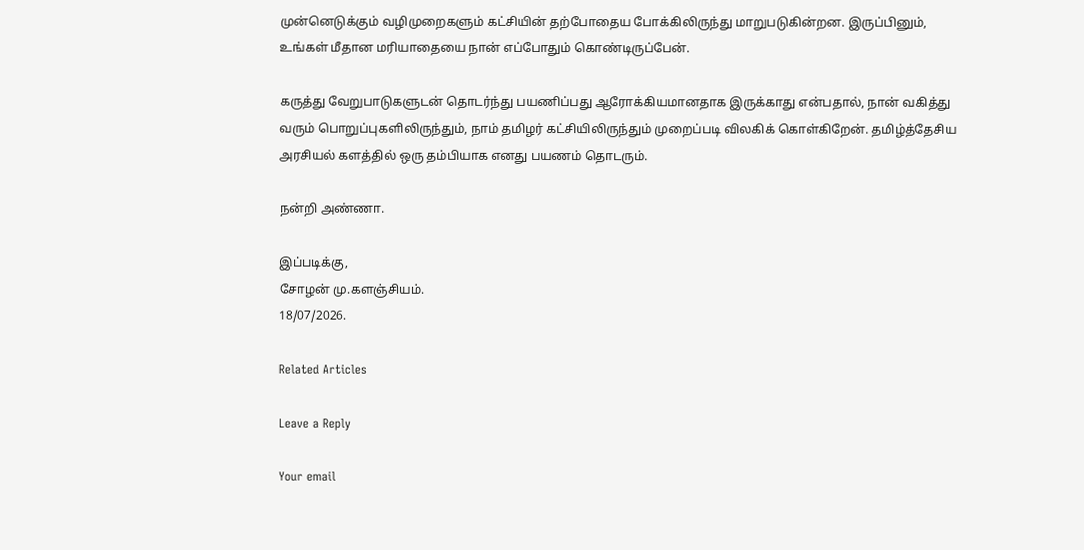முன்னெடுக்கும் வழிமுறைகளும் கட்சியின் தற்போதைய போக்கிலிருந்து மாறுபடுகின்றன. இருப்பினும், உங்கள் மீதான மரியாதையை நான் எப்போதும் கொண்டிருப்பேன்.

கருத்து வேறுபாடுகளுடன் தொடர்ந்து பயணிப்பது ஆரோக்கியமானதாக இருக்காது என்பதால், நான் வகித்து வரும் பொறுப்புகளிலிருந்தும், நாம் தமிழர் கட்சியிலிருந்தும் முறைப்படி விலகிக் கொள்கிறேன். தமிழ்த்தேசிய அரசியல் களத்தில் ஒரு தம்பியாக எனது பயணம் தொடரும்.

நன்றி அண்ணா.

இப்படிக்கு,
சோழன் மு.களஞ்சியம்.
18/07/2026.

Related Articles

Leave a Reply

Your email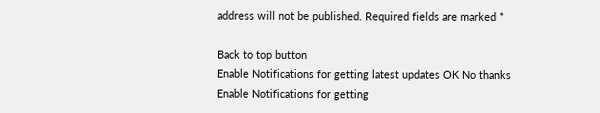address will not be published. Required fields are marked *

Back to top button
Enable Notifications for getting latest updates OK No thanks
Enable Notifications for getting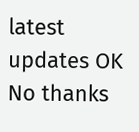latest updates OK No thanks